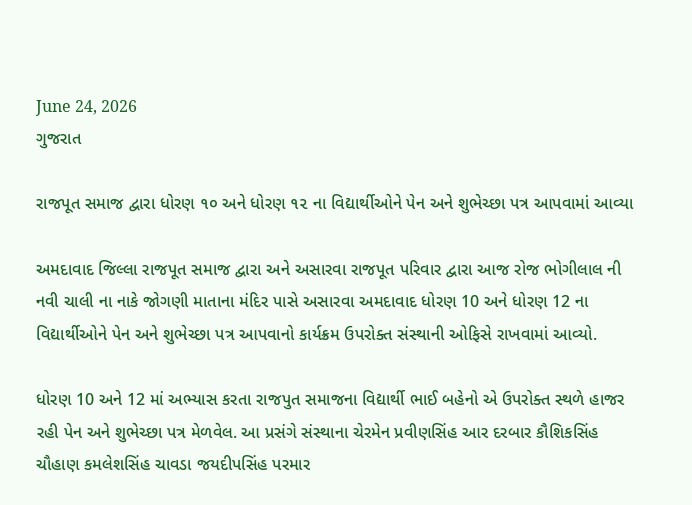June 24, 2026
ગુજરાત

રાજપૂત સમાજ દ્વારા ધોરણ ૧૦ અને ધોરણ ૧૨ ના વિદ્યાર્થીઓને પેન અને શુભેચ્છા પત્ર આપવામાં આવ્યા

અમદાવાદ જિલ્લા રાજપૂત સમાજ દ્વારા અને અસારવા રાજપૂત પરિવાર દ્વારા આજ રોજ ભોગીલાલ ની નવી ચાલી ના નાકે જોગણી માતાના મંદિર પાસે અસારવા અમદાવાદ ધોરણ 10 અને ધોરણ 12 ના વિદ્યાર્થીઓને પેન અને શુભેચ્છા પત્ર આપવાનો કાર્યક્રમ ઉપરોક્ત સંસ્થાની ઓફિસે રાખવામાં આવ્યો.

ધોરણ 10 અને 12 માં અભ્યાસ કરતા રાજપુત સમાજના વિદ્યાર્થી ભાઈ બહેનો એ ઉપરોક્ત સ્થળે હાજર રહી પેન અને શુભેચ્છા પત્ર મેળવેલ. આ પ્રસંગે સંસ્થાના ચેરમેન પ્રવીણસિંહ આર દરબાર કૌશિકસિંહ ચૌહાણ કમલેશસિંહ ચાવડા જયદીપસિંહ પરમાર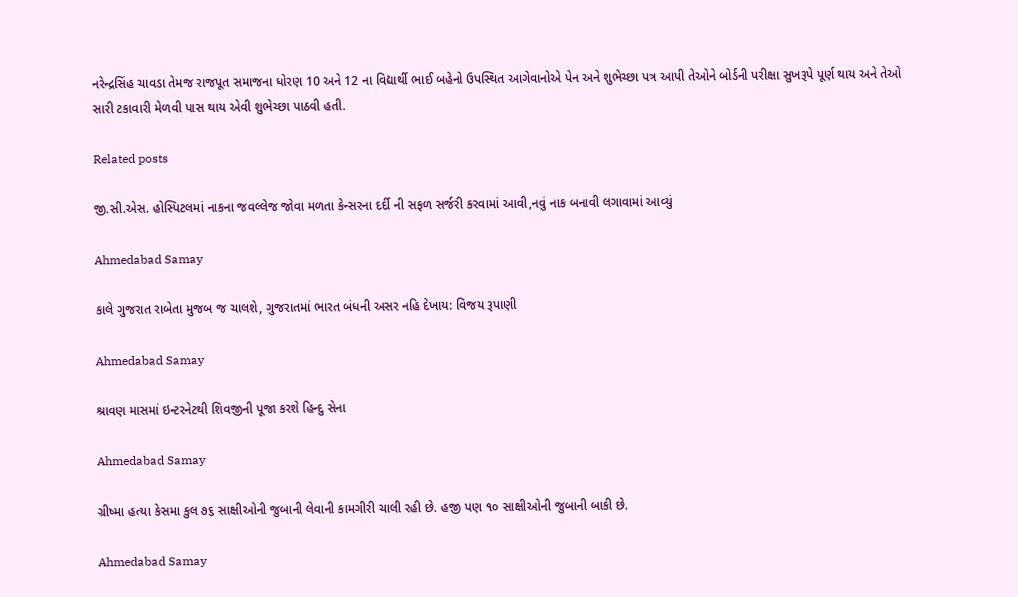નરેન્દ્રસિંહ ચાવડા તેમજ રાજપૂત સમાજના ધોરણ 10 અને 12 ના વિદ્યાર્થી ભાઈ બહેનો ઉપસ્થિત આગેવાનોએ પેન અને શુભેચ્છા પત્ર આપી તેઓને બોર્ડની પરીક્ષા સુખરૂપે પૂર્ણ થાય અને તેઓ સારી ટકાવારી મેળવી પાસ થાય એવી શુભેચ્છા પાઠવી હતી.

Related posts

જી.સી.એસ. હોસ્પિટલમાં નાકના જવલ્લેજ જોવા મળતા કેન્સરના દર્દી ની સફળ સર્જરી કરવામાં આવી,નવું નાક બનાવી લગાવામાં આવ્યું

Ahmedabad Samay

કાલે ગુજરાત રાબેતા મુજબ જ ચાલશે, ગુજરાતમાં ભારત બંધની અસર નહિ દેખાય: વિજય રૂપાણી

Ahmedabad Samay

શ્રાવણ માસમાં ઇન્ટરનેટથી શિવજીની પૂજા કરશે હિન્દુ સેના

Ahmedabad Samay

ગ્રીષ્મા હત્યા કેસમા કુલ ૭૬ સાક્ષીઓની જુબાની લેવાની કામગીરી ચાલી રહી છે. હજી પણ ૧૦ સાક્ષીઓની જુબાની બાકી છે.

Ahmedabad Samay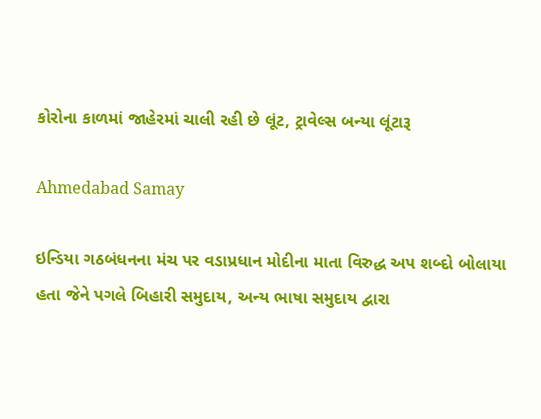કોરોના કાળમાં જાહેરમાં ચાલી રહી છે લૂંટ, ટ્રાવેલ્સ બન્યા લૂંટારૂ

Ahmedabad Samay

ઇન્ડિયા ગઠબંધનના મંચ પર વડાપ્રધાન મોદીના માતા વિરુદ્ધ અપ શબ્દો બોલાયા હતા જેને પગલે બિહારી સમુદાય, અન્ય ભાષા સમુદાય દ્વારા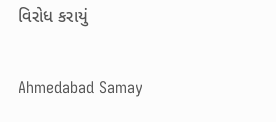વિરોધ કરાયું

Ahmedabad Samay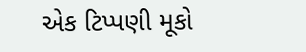એક ટિપ્પણી મૂકો